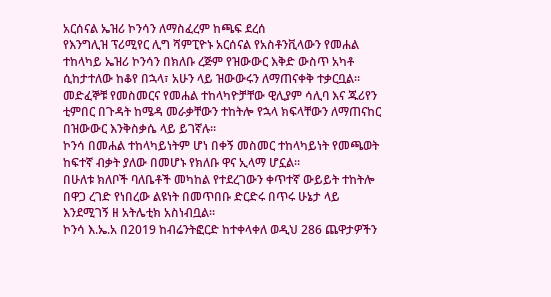አርሰናል ኤዝሪ ኮንሳን ለማስፈረም ከጫፍ ደረሰ
የእንግሊዝ ፕሪሚየር ሊግ ሻምፒዮኑ አርሰናል የአስቶንቪላውን የመሐል ተከላካይ ኤዝሪ ኮንሳን በክለቡ ረጅም የዝውውር እቅድ ውስጥ አካቶ ሲከታተለው ከቆየ በኋላ፣ አሁን ላይ ዝውውሩን ለማጠናቀቅ ተቃርቧል።
መድፈኞቹ የመስመርና የመሐል ተከላካዮቻቸው ዊሊያም ሳሊባ እና ጁሪየን ቲምበር በጉዳት ከሜዳ መራቃቸውን ተከትሎ የኋላ ክፍላቸውን ለማጠናከር በዝውውር እንቅስቃሴ ላይ ይገኛሉ።
ኮንሳ በመሐል ተከላካይነትም ሆነ በቀኝ መስመር ተከላካይነት የመጫወት ከፍተኛ ብቃት ያለው በመሆኑ የክለቡ ዋና ኢላማ ሆኗል።
በሁለቱ ክለቦች ባለቤቶች መካከል የተደረገውን ቀጥተኛ ውይይት ተከትሎ በዋጋ ረገድ የነበረው ልዩነት በመጥበቡ ድርድሩ በጥሩ ሁኔታ ላይ እንደሚገኝ ዘ አትሌቲክ አስነብቧል።
ኮንሳ እ.ኤ.አ በ2019 ከብሬንትፎርድ ከተቀላቀለ ወዲህ 286 ጨዋታዎችን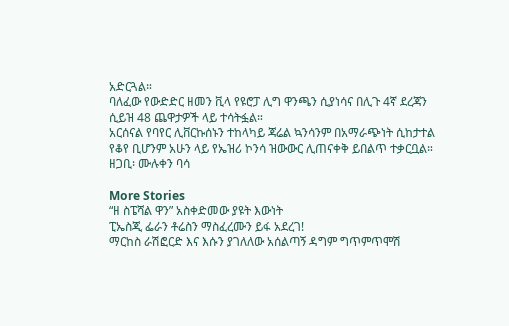አድርጓል።
ባለፈው የውድድር ዘመን ቪላ የዩሮፓ ሊግ ዋንጫን ሲያነሳና በሊጉ 4ኛ ደረጃን ሲይዝ 48 ጨዋታዎች ላይ ተሳትፏል።
አርሰናል የባየር ሊቨርኩሰኑን ተከላካይ ጃሬል ኳንሳንም በአማራጭነት ሲከታተል የቆየ ቢሆንም አሁን ላይ የኤዝሪ ኮንሳ ዝውውር ሊጠናቀቅ ይበልጥ ተቃርቧል።
ዘጋቢ፡ ሙሉቀን ባሳ

More Stories
“ዘ ስፔሻል ዋን” አስቀድመው ያዩት እውነት
ፒኤስጂ ፌራን ቶሬስን ማስፈረሙን ይፋ አደረገ!
ማርከስ ራሽፎርድ እና እሱን ያገለለው አሰልጣኝ ዳግም ግጥምጥሞሽ